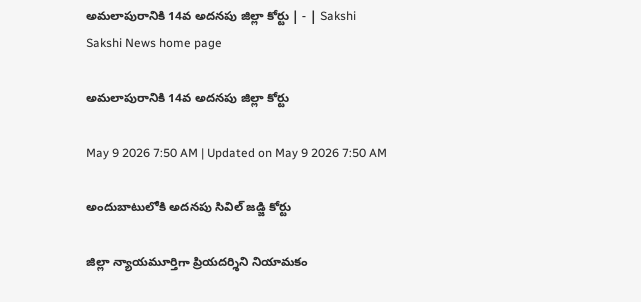అమలాపురానికి 14వ అదనపు జిల్లా కోర్టు | - | Sakshi
Sakshi News home page

అమలాపురానికి 14వ అదనపు జిల్లా కోర్టు

May 9 2026 7:50 AM | Updated on May 9 2026 7:50 AM

అందుబాటులోకి అదనపు సివిల్‌ జడ్జి కోర్టు

జిల్లా న్యాయమూర్తిగా ప్రియదర్శిని నియామకం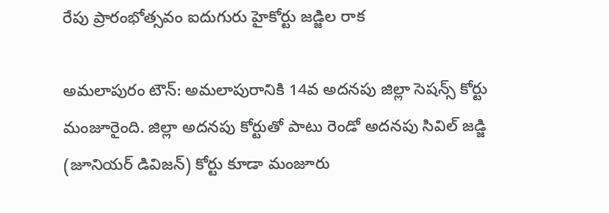రేపు ప్రారంభోత్సవం ఐదుగురు హైకోర్టు జడ్జిల రాక

అమలాపురం టౌన్‌: అమలాపురానికి 14వ అదనపు జిల్లా సెషన్స్‌ కోర్టు మంజూరైంది. జిల్లా అదనపు కోర్టుతో పాటు రెండో అదనపు సివిల్‌ జడ్జి (జూనియర్‌ డివిజన్‌) కోర్టు కూడా మంజూరు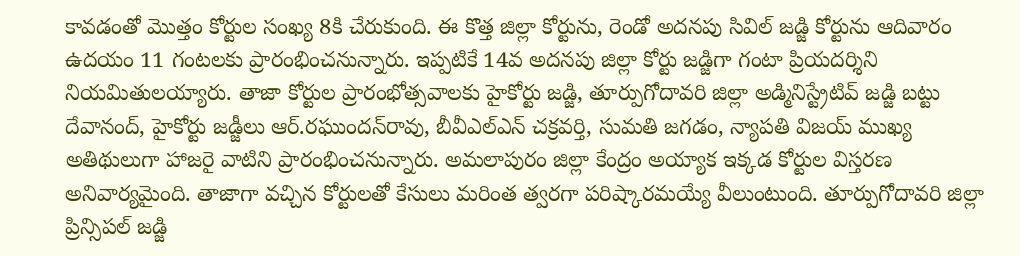కావడంతో మొత్తం కోర్టుల సంఖ్య 8కి చేరుకుంది. ఈ కొత్త జిల్లా కోర్టును, రెండో అదనపు సివిల్‌ జడ్జి కోర్టును ఆదివారం ఉదయం 11 గంటలకు ప్రారంభించనున్నారు. ఇప్పటికే 14వ అదనపు జిల్లా కోర్టు జడ్జిగా గంటా ప్రియదర్శిని నియమితులయ్యారు. తాజా కోర్టుల ప్రారంభోత్సవాలకు హైకోర్టు జడ్జి, తూర్పుగోదావరి జిల్లా అడ్మినిస్ట్రేటివ్‌ జడ్జి బట్టు దేవానంద్‌, హైకోర్టు జడ్జీలు ఆర్‌.రఘుందన్‌రావు, బీవీఎల్‌ఎన్‌ చక్రవర్తి, సుమతి జగడం, న్యాపతి విజయ్‌ ముఖ్య అతిథులుగా హాజరై వాటిని ప్రారంభించనున్నారు. అమలాపురం జిల్లా కేంద్రం అయ్యాక ఇక్కడ కోర్టుల విస్తరణ అనివార్యమైంది. తాజాగా వచ్చిన కోర్టులతో కేసులు మరింత త్వరగా పరిష్కారమయ్యే వీలుంటుంది. తూర్పుగోదావరి జిల్లా ప్రిన్సిపల్‌ జడ్జి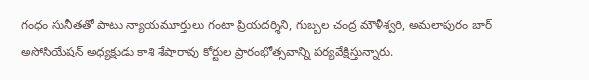గంధం సునీతతో పాటు న్యాయమూర్తులు గంటా ప్రియదర్శిని, గుబ్బల చంద్ర మౌళీశ్వరి, అమలాపురం బార్‌ అసోసియేషన్‌ అధ్యక్షుడు కాశి శేషారావు కోర్టుల ప్రారంభోత్సవాన్ని పర్యవేక్షిస్తున్నారు.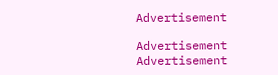Advertisement

Advertisement
Advertisement